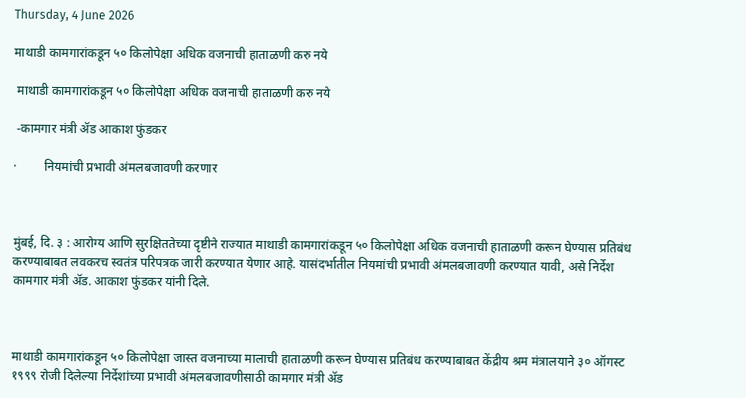Thursday, 4 June 2026

माथाडी कामगारांकडून ५० किलोपेक्षा अधिक वजनाची हाताळणी करु नये

 माथाडी कामगारांकडून ५० किलोपेक्षा अधिक वजनाची हाताळणी करु नये

 -कामगार मंत्री ॲड आकाश फुंडकर

·         नियमांची प्रभावी अंमलबजावणी करणार



मुंबई, दि. ३ : आरोग्य आणि सुरक्षिततेच्या दृष्टीने राज्यात माथाडी कामगारांकडून ५० किलोपेक्षा अधिक वजनाची हाताळणी करून घेण्यास प्रतिबंध करण्याबाबत लवकरच स्वतंत्र परिपत्रक जारी करण्यात येणार आहे. यासंदर्भातील नियमांची प्रभावी अंमलबजावणी करण्यात यावी, असे निर्देश कामगार मंत्री ॲड. आकाश फुंडकर यांनी दिले.



माथाडी कामगारांकडून ५० किलोपेक्षा जास्त वजनाच्या मालाची हाताळणी करून घेण्यास प्रतिबंध करण्याबाबत केंद्रीय श्रम मंत्रालयाने ३० ऑगस्ट १९९९ रोजी दिलेल्या निर्देशांच्या प्रभावी अंमलबजावणीसाठी कामगार मंत्री ॲड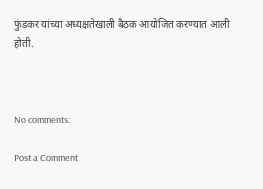फुंडकर यांच्या अध्यक्षतेखाली बैठक आयोजित करण्यात आली होती.



No comments:

Post a Comment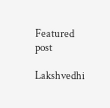Featured post

Lakshvedhi